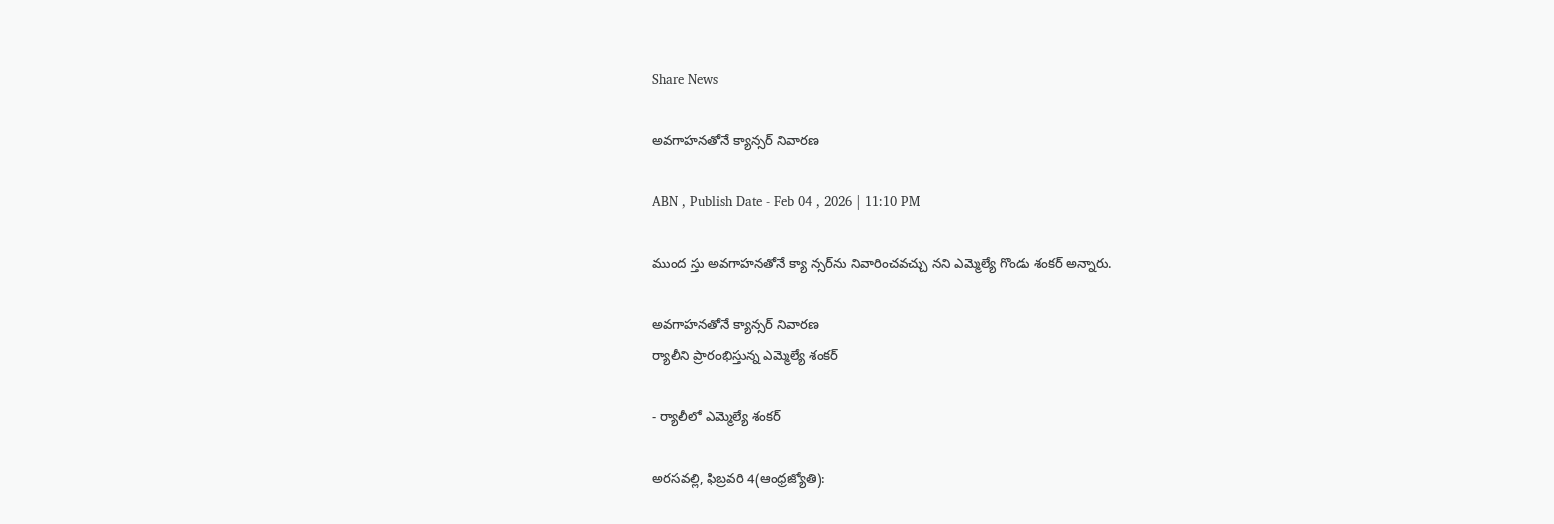Share News

అవగాహనతోనే క్యాన్సర్‌ నివారణ

ABN , Publish Date - Feb 04 , 2026 | 11:10 PM

ముంద స్తు అవగాహనతోనే క్యా న్సర్‌ను నివారించవచ్చు నని ఎమ్మెల్యే గొండు శంకర్‌ అన్నారు.

అవగాహనతోనే క్యాన్సర్‌ నివారణ
ర్యాలీని ప్రారంభిస్తున్న ఎమ్మెల్యే శంకర్‌

- ర్యాలీలో ఎమ్మెల్యే శంకర్‌

అరసవల్లి, ఫిబ్రవరి 4(ఆంధ్రజ్యోతి):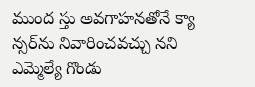ముంద స్తు అవగాహనతోనే క్యా న్సర్‌ను నివారించవచ్చు నని ఎమ్మెల్యే గొండు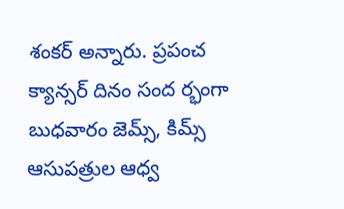శంకర్‌ అన్నారు. ప్రపంచ క్యాన్సర్‌ దినం సంద ర్భంగా బుధవారం జెమ్స్‌, కిమ్స్‌ ఆసుపత్రుల ఆధ్వ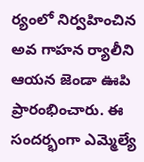ర్యంలో నిర్వహించిన అవ గాహన ర్యాలీని ఆయన జెండా ఊపి ప్రారంభించారు. ఈ సందర్భంగా ఎమ్మెల్యే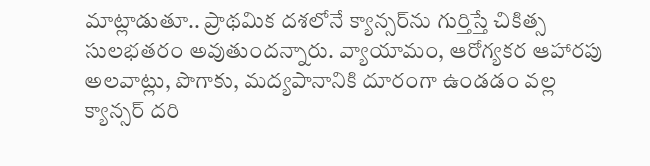మాట్లాడుతూ.. ప్రాథమిక దశలోనే క్యాన్సర్‌ను గుర్తిస్తే చికిత్స సులభతరం అవుతుందన్నారు. వ్యాయామం, ఆరోగ్యకర ఆహారపు అలవాట్లు, పొగాకు, మద్యపానానికి దూరంగా ఉండడం వల్ల క్యాన్సర్‌ దరి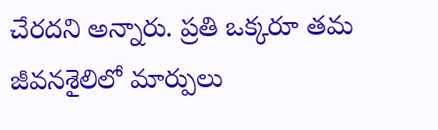చేరదని అన్నారు. ప్రతి ఒక్కరూ తమ జీవనశైలిలో మార్పులు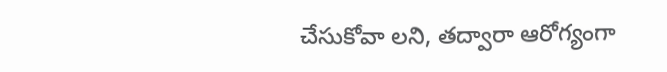చేసుకోవా లని, తద్వారా ఆరోగ్యంగా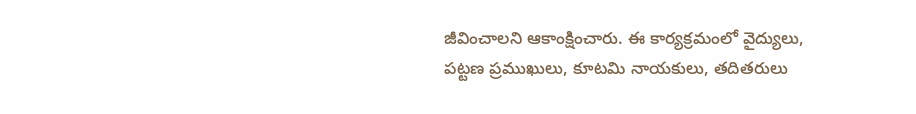జీవించాలని ఆకాంక్షించారు. ఈ కార్యక్రమంలో వైద్యులు, పట్టణ ప్రముఖులు, కూటమి నాయకులు, తదితరులు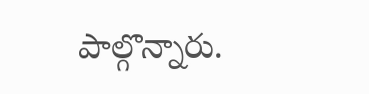పాల్గొన్నారు.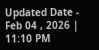Updated Date - Feb 04 , 2026 | 11:10 PM